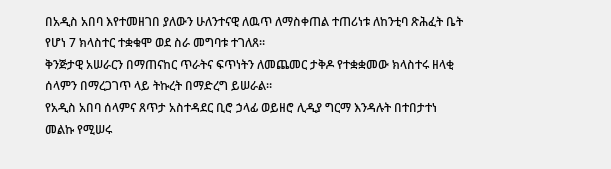በአዲስ አበባ እየተመዘገበ ያለውን ሁለንተናዊ ለዉጥ ለማስቀጠል ተጠሪነቱ ለከንቲባ ጽሕፈት ቤት የሆነ 7 ክላስተር ተቋቁሞ ወደ ስራ መግባቱ ተገለጸ።
ቅንጅታዊ አሠራርን በማጠናከር ጥራትና ፍጥነትን ለመጨመር ታቅዶ የተቋቋመው ክላስተሩ ዘላቂ ሰላምን በማረጋገጥ ላይ ትኩረት በማድረግ ይሠራል።
የአዲስ አበባ ሰላምና ጸጥታ አስተዳደር ቢሮ ኃላፊ ወይዘሮ ሊዲያ ግርማ እንዳሉት በተበታተነ መልኩ የሚሠሩ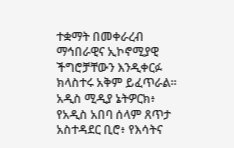ተቋማት በመቀራረብ ማኅበራዊና ኢኮኖሚያዊ ችግሮቻቸውን እንዲቀርፉ ክላስተሩ አቅም ይፈጥራል።
አዲስ ሚዲያ ኔትዎርክ፥ የአዲስ አበባ ሰላም ጸጥታ አስተዳደር ቢሮ፥ የእሳትና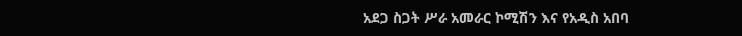አደጋ ስጋት ሥራ አመራር ኮሚሽን እና የአዲስ አበባ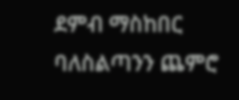ደምብ ማስከበር ባለስልጣንን ጨምሮ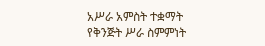አሥራ አምስት ተቋማት የቅንጅት ሥራ ስምምነት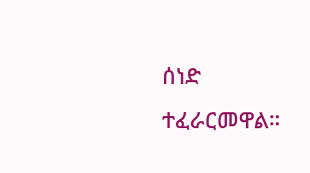ሰነድ ተፈራርመዋል።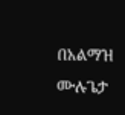በአልማዝ ሙሉጌታ